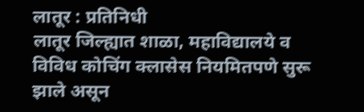लातूर : प्रतिनिधी
लातूर जिल्ह्यात शाळा, महाविद्यालये व विविध कोचिंग क्लासेस नियमितपणे सुरू झाले असून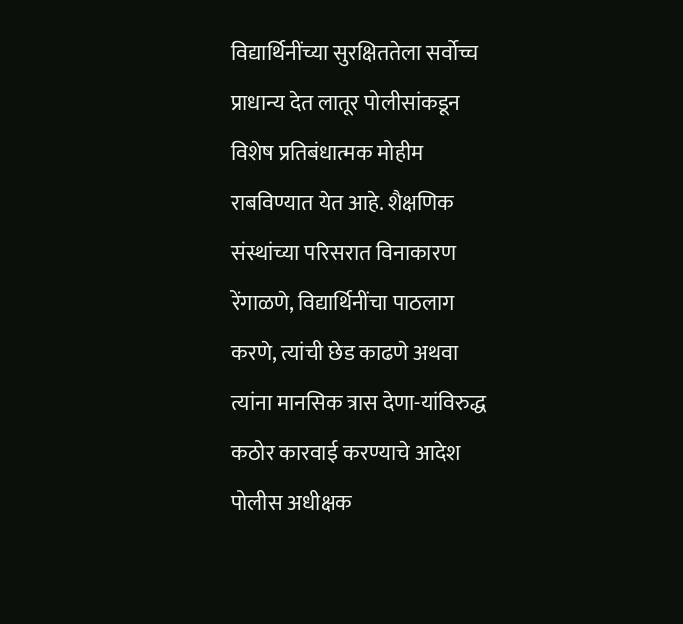विद्यार्थिनींच्या सुरक्षिततेला सर्वोच्च प्राधान्य देत लातूर पोलीसांकडून विशेष प्रतिबंधात्मक मोहीम राबविण्यात येत आहे. शैक्षणिक संस्थांच्या परिसरात विनाकारण रेंगाळणे, विद्यार्थिनींचा पाठलाग करणे, त्यांची छेड काढणे अथवा त्यांना मानसिक त्रास देणा-यांविरुद्ध कठोर कारवाई करण्याचे आदेश पोलीस अधीक्षक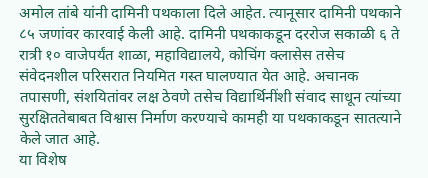अमोल तांबे यांनी दामिनी पथकाला दिले आहेत. त्यानूसार दामिनी पथकाने ८५ जणांवर कारवाई केली आहे. दामिनी पथकाकडून दररोज सकाळी ६ ते रात्री १० वाजेपर्यंत शाळा, महाविद्यालये, कोचिंग क्लासेस तसेच संवेदनशील परिसरात नियमित गस्त घालण्यात येत आहे. अचानक तपासणी, संशयितांवर लक्ष ठेवणे तसेच विद्यार्थिनींशी संवाद साधून त्यांच्या सुरक्षिततेबाबत विश्वास निर्माण करण्याचे कामही या पथकाकडून सातत्याने केले जात आहे.
या विशेष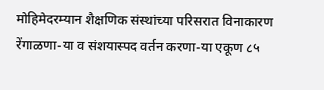मोहिमेदरम्यान शैक्षणिक संस्थांच्या परिसरात विनाकारण रेंगाळणा-या व संशयास्पद वर्तन करणा-या एकूण ८५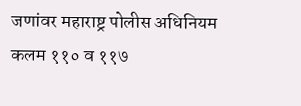जणांवर महाराष्ट्र पोलीस अधिनियम कलम ११० व ११७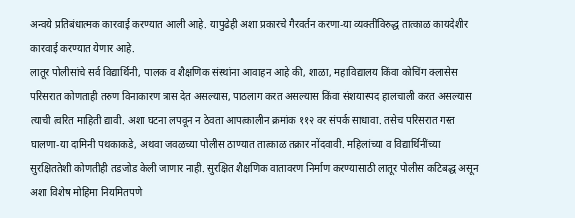अन्वये प्रतिबंधात्मक कारवाई करण्यात आली आहे. यापुढेही अशा प्रकारचे गैरवर्तन करणा-या व्यक्तींविरुद्ध तात्काळ कायदेशीर कारवाई करण्यात येणार आहे.
लातूर पोलीसांचे सर्व विद्यार्थिनी, पालक व शैक्षणिक संस्थांना आवाहन आहे की, शाळा, महाविद्यालय किंवा कोचिंग क्लासेस परिसरात कोणताही तरुण विनाकारण त्रास देत असल्यास, पाठलाग करत असल्यास किंवा संशयास्पद हालचाली करत असल्यास त्याची त्वरित माहिती द्यावी. अशा घटना लपवून न ठेवता आपत्कालीन क्रमांक ११२ वर संपर्क साधावा. तसेच परिसरात गस्त घालणा-या दामिनी पथकाकडे, अथवा जवळच्या पोलीस ठाण्यात तात्काळ तक्रार नोंदवावी. महिलांच्या व विद्यार्थिनींच्या सुरक्षिततेशी कोणतीही तडजोड केली जाणार नाही. सुरक्षित शैक्षणिक वातावरण निर्माण करण्यासाठी लातूर पोलीस कटिबद्ध असून अशा विशेष मोहिमा नियमितपणे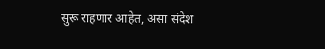सुरू राहणार आहेत, असा संदेश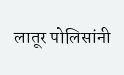लातूर पोलिसांनी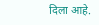दिला आहे.